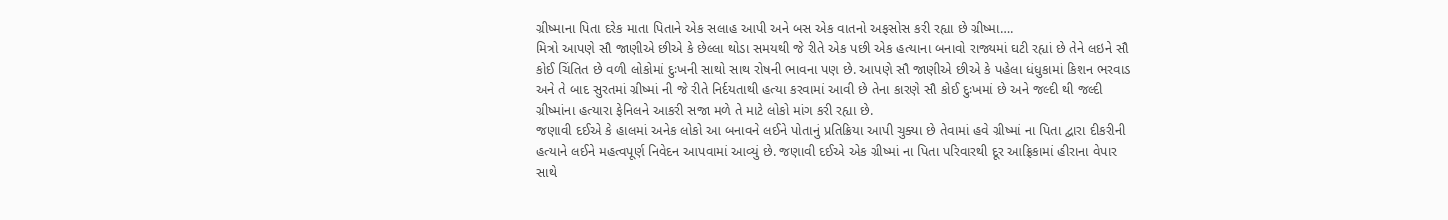ગ્રીષ્માના પિતા દરેક માતા પિતાને એક સલાહ આપી અને બસ એક વાતનો અફસોસ કરી રહ્યા છે ગ્રીષ્મા….
મિત્રો આપણે સૌ જાણીએ છીએ કે છેલ્લા થોડા સમયથી જે રીતે એક પછી એક હત્યાના બનાવો રાજ્યમાં ઘટી રહ્યાં છે તેને લઇને સૌ કોઈ ચિંતિત છે વળી લોકોમાં દુઃખની સાથો સાથ રોષની ભાવના પણ છે. આપણે સૌ જાણીએ છીએ કે પહેલા ધંધુકામાં કિશન ભરવાડ અને તે બાદ સુરતમાં ગ્રીષ્માં ની જે રીતે નિર્દયતાથી હત્યા કરવામાં આવી છે તેના કારણે સૌ કોઈ દુઃખમાં છે અને જલ્દી થી જલ્દી ગ્રીષ્માંના હત્યારા ફેનિલને આકરી સજા મળે તે માટે લોકો માંગ કરી રહ્યા છે.
જણાવી દઈએ કે હાલમાં અનેક લોકો આ બનાવને લઈને પોતાનું પ્રતિક્રિયા આપી ચુક્યા છે તેવામાં હવે ગ્રીષ્માં ના પિતા દ્વારા દીકરીની હત્યાને લઈને મહત્વપૂર્ણ નિવેદન આપવામાં આવ્યું છે. જણાવી દઈએ એક ગ્રીષ્માં ના પિતા પરિવારથી દૂર આફ્રિકામાં હીરાના વેપાર સાથે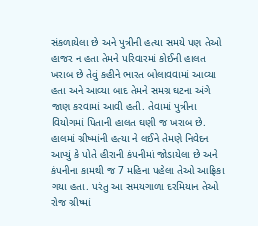સંકળાયેલા છે અને પુત્રીની હત્યા સમયે પણ તેઓ હાજર ન હતા તેમને પરિવારમાં કોઈની હાલત ખરાબ છે તેવું કહીને ભારત બોલાવવામાં આવ્યા હતા અને આવ્યા બાદ તેમને સમગ્ર ઘટના અંગે જાણ કરવામાં આવી હતી. તેવામાં પુત્રીના વિયોગમાં પિતાની હાલત ઘણી જ ખરાબ છે.
હાલમાં ગ્રીષ્માંની હત્યા ને લઈને તેમણે નિવેદન આપ્યું કે પોતે હીરાની કંપનીમાં જોડાયેલા છે અને કંપનીના કામથી જ 7 મહિના પહેલા તેઓ આફ્રિકા ગયા હતા. પરંતુ આ સમયગાળા દરમિયાન તેઓ રોજ ગ્રીષ્માં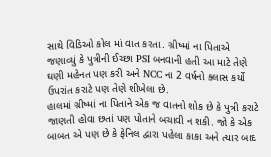સાથે વિડિઓ કોલ માં વાત કરતા. ગ્રીષ્માં ના પિતાએ જણાવ્યું કે પુત્રીની ઈચ્છા PSI બનવાની હતી આ માટે તેણે ઘણી મહેનત પણ કરી અને NCC ના 2 વર્ષનો ક્લાસ કર્યો ઉપરાંત કરાટે પણ તેણે શીખેલા છે.
હાલમાં ગ્રીષ્માં ના પિતાને એક જ વાતનો શોક છે કે પુત્રી કરાટે જાણતી હોવા છતાં પણ પોતાને બચાવી ન શકી. જો કે એક બાબત એ પણ છે કે ફેનિલ દ્વારા પહેલા કાકા અને ત્યાર બાદ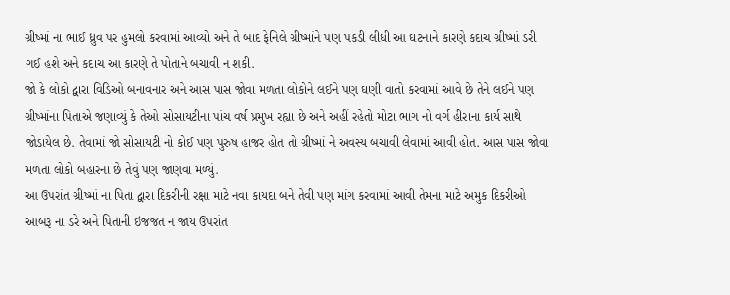ગ્રીષ્માં ના ભાઈ ધ્રુવ પર હુમલો કરવામાં આવ્યો અને તે બાદ ફેનિલે ગ્રીષ્માંને પણ પકડી લીધી આ ઘટનાને કારણે કદાચ ગ્રીષ્માં ડરી ગઈ હશે અને કદાચ આ કારણે તે પોતાને બચાવી ન શકી.
જો કે લોકો દ્વારા વિડિઓ બનાવનાર અને આસ પાસ જોવા મળતા લોકોને લઈને પણ ઘણી વાતો કરવામાં આવે છે તેને લઈને પણ ગ્રીષ્માંના પિતાએ જણાવ્યું કે તેઓ સોસાયટીના પાંચ વર્ષ પ્રમુખ રહ્યા છે અને અહીં રહેતો મોટા ભાગ નો વર્ગ હીરાના કાર્ય સાથે જોડાયેલ છે. તેવામાં જો સોસાયટી નો કોઈ પણ પુરુષ હાજર હોત તો ગ્રીષ્માં ને અવસ્ય બચાવી લેવામાં આવી હોત. આસ પાસ જોવા મળતા લોકો બહારના છે તેવું પણ જાણવા મળ્યું.
આ ઉપરાંત ગ્રીષ્માં ના પિતા દ્વારા દિકરીની રક્ષા માટે નવા કાયદા બને તેવી પણ માંગ કરવામાં આવી તેમના માટે અમુક દિકરીઓ આબરૂ ના ડરે અને પિતાની ઇજજત ન જાય ઉપરાંત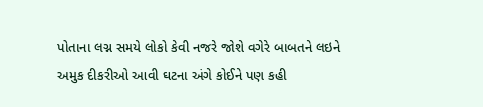પોતાના લગ્ન સમયે લોકો કેવી નજરે જોશે વગેરે બાબતને લઇને અમુક દીકરીઓ આવી ઘટના અંગે કોઈને પણ કહી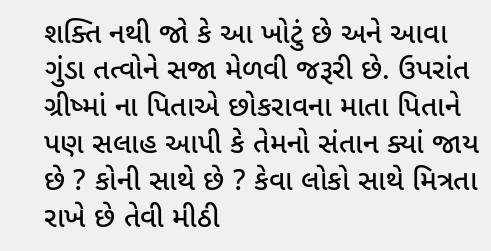શક્તિ નથી જો કે આ ખોટું છે અને આવા ગુંડા તત્વોને સજા મેળવી જરૂરી છે. ઉપરાંત ગ્રીષ્માં ના પિતાએ છોકરાવના માતા પિતાને પણ સલાહ આપી કે તેમનો સંતાન ક્યાં જાય છે ? કોની સાથે છે ? કેવા લોકો સાથે મિત્રતા રાખે છે તેવી મીઠી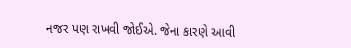નજર પણ રાખવી જોઈએ. જેના કારણે આવી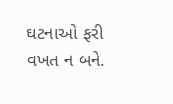ઘટનાઓ ફરી વખત ન બને.